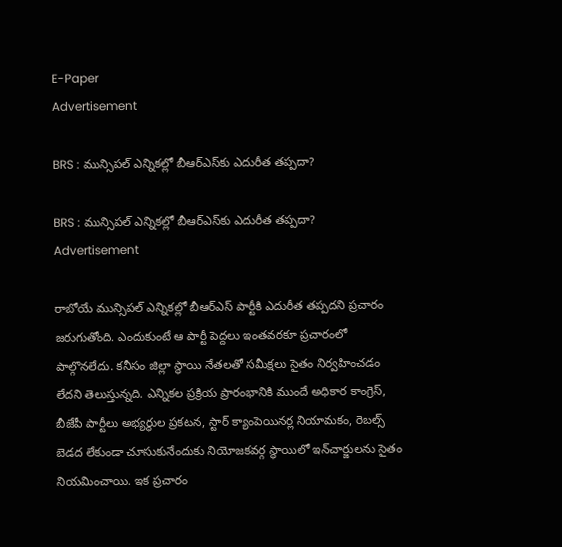E-Paper
Advertisement

BRS : మున్సిపల్ ఎన్నికల్లో బీఆర్ఎస్‌‌కు ఎదురీత తప్పదా?

BRS : మున్సిపల్ ఎన్నికల్లో బీఆర్ఎస్‌‌కు ఎదురీత తప్పదా?
Advertisement

రాబోయే మున్సిపల్ ఎన్నికల్లో బీఆర్ఎస్ పార్టీకి ఎదురీత తప్పదని ప్రచారం జరుగుతోంది. ఎందుకుంటే ఆ పార్టీ పెద్దలు ఇంతవరకూ ప్రచారంలో పాల్గొనలేదు. కనీసం జిల్లా స్థాయి నేతలతో సమీక్షలు సైతం నిర్వహించడం లేదని తెలుస్తున్నది. ఎన్నికల ప్రక్రియ ప్రారంభానికి ముందే అధికార కాంగ్రెస్, బీజేపీ పార్టీలు అభ్యర్థుల ప్రకటన, స్టార్ క్యాంపెయినర్ల నియామకం, రెబల్స్ బెడద లేకుండా చూసుకునేందుకు నియోజకవర్గ స్థాయిలో ఇన్‌చార్జులను సైతం నియమించాయి. ఇక ప్రచారం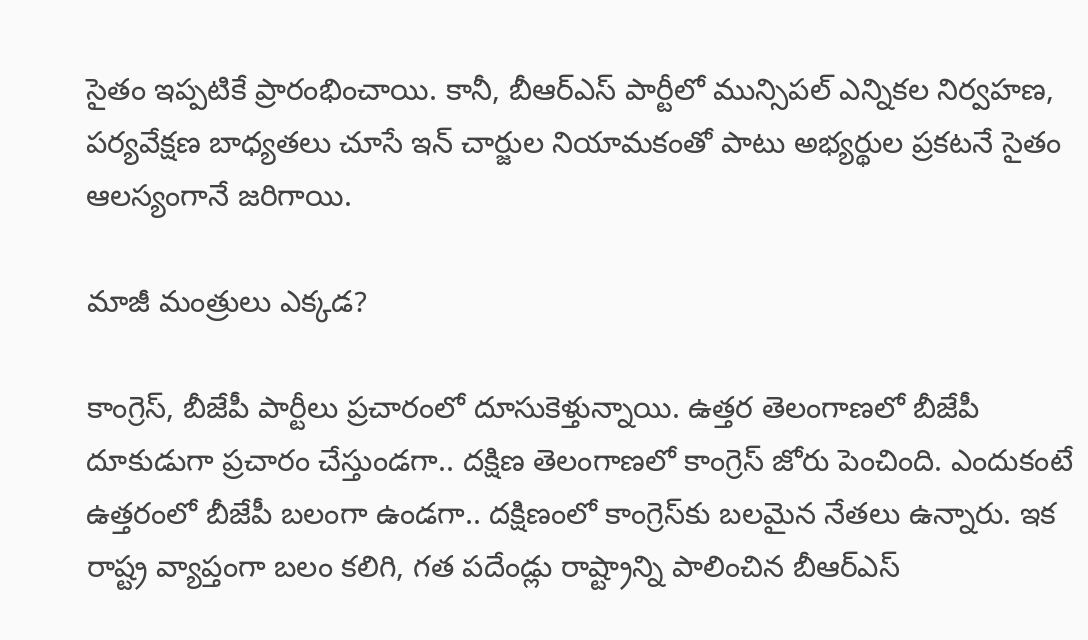సైతం ఇప్పటికే ప్రారంభించాయి. కానీ, బీఆర్ఎస్ పార్టీలో మున్సిపల్ ఎన్నికల నిర్వహణ, పర్యవేక్షణ బాధ్యతలు చూసే ఇన్ చార్జుల నియామకంతో పాటు అభ్యర్థుల ప్రకటనే సైతం ఆలస్యంగానే జరిగాయి.

మాజీ మంత్రులు ఎక్కడ?

కాంగ్రెస్, బీజేపీ పార్టీలు ప్రచారంలో దూసుకెళ్తున్నాయి. ఉత్తర తెలంగాణలో బీజేపీ దూకుడుగా ప్రచారం చేస్తుండగా.. దక్షిణ తెలంగాణలో కాంగ్రెస్ జోరు పెంచింది. ఎందుకంటే ఉత్తరంలో బీజేపీ బలంగా ఉండగా.. దక్షిణంలో కాంగ్రెస్‌కు బలమైన నేతలు ఉన్నారు. ఇక రాష్ట్ర వ్యాప్తంగా బలం కలిగి, గత పదేండ్లు రాష్ట్రాన్ని పాలించిన బీఆర్ఎస్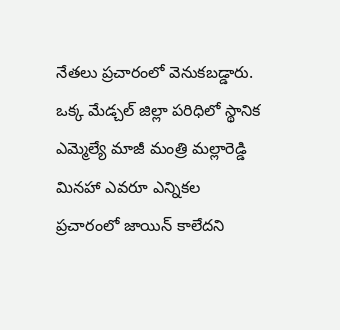నేతలు ప్రచారంలో వెనుకబడ్డారు. ఒక్క మేడ్చల్ జిల్లా పరిధిలో స్థానిక ఎమ్మెల్యే మాజీ మంత్రి మల్లారెడ్డి మినహా ఎవరూ ఎన్నికల ప్రచారంలో జాయిన్ కాలేదని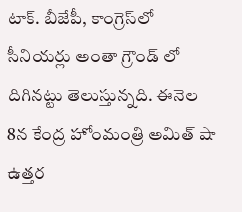టాక్. బీజేపీ, కాంగ్రెస్‌లో సీనియర్లు అంతా గ్రౌండ్ లో దిగినట్టు తెలుస్తున్నది. ఈనెల 8న కేంద్ర హోంమంత్రి అమిత్ షా ఉత్తర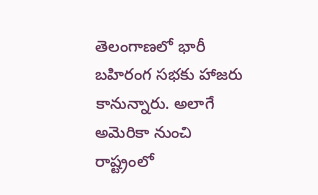తెలంగాణలో భారీ బహిరంగ సభకు హాజరు కానున్నారు. అలాగే అమెరికా నుంచి రాష్ట్రంలో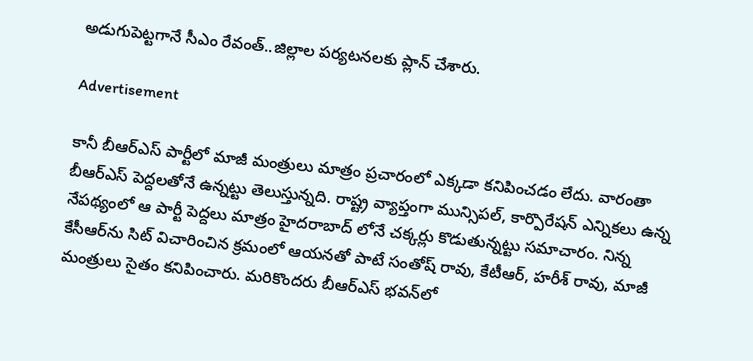అడుగుపెట్టగానే సీఎం రేవంత్..జిల్లాల పర్యటనలకు ప్లాన్ చేశారు.

Advertisement

కానీ బీఆర్ఎస్ పార్టీలో మాజీ మంత్రులు మాత్రం ప్రచారంలో ఎక్కడా కనిపించడం లేదు. వారంతా బీఆర్ఎస్ పెద్దలతోనే ఉన్నట్టు తెలుస్తున్నది. రాష్ట్ర వ్యాప్తంగా మున్సిపల్, కార్పొరేషన్ ఎన్నికలు ఉన్న నేపథ్యంలో ఆ పార్టీ పెద్దలు మాత్రం హైదరాబాద్ లోనే చక్కర్లు కొడుతున్నట్టు సమాచారం. నిన్న కేసీఆర్‌ను సిట్ విచారించిన క్రమంలో ఆయనతో పాటే సంతోష్ రావు, కేటీఆర్, హరీశ్ రావు, మాజీ మంత్రులు సైతం కనిపించారు. మరికొందరు బీఆర్ఎస్ భవన్‌లో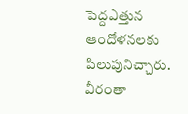పెద్దఎత్తున ఆందోళనలకు పిలుపునిచ్చారు. వీరంతా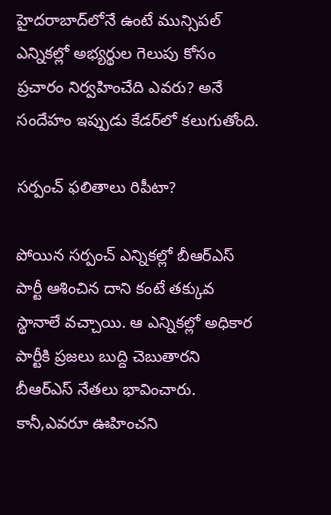హైదరాబాద్‌లోనే ఉంటే మున్సిపల్ ఎన్నికల్లో అభ్యర్థుల గెలుపు కోసం ప్రచారం నిర్వహించేది ఎవరు? అనే సందేహం ఇప్పుడు కేడర్‌లో కలుగుతోంది.

సర్పంచ్ ఫలితాలు రిపీటా?

పోయిన సర్పంచ్ ఎన్నికల్లో బీఆర్ఎస్ పార్టీ ఆశించిన దాని కంటే తక్కువ స్థానాలే వచ్చాయి. ఆ ఎన్నికల్లో అధికార పార్టీకి ప్రజలు బుద్ది చెబుతారని బీఆర్ఎస్ నేతలు భావించారు. కానీ,ఎవరూ ఊహించని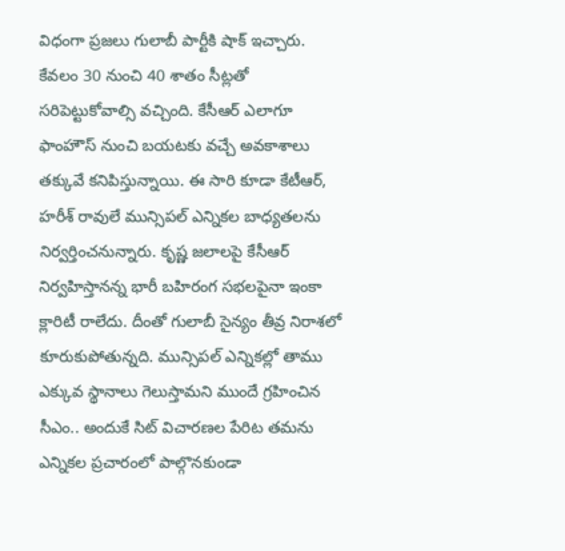విధంగా ప్రజలు గులాబీ పార్టీకి షాక్ ఇచ్చారు. కేవలం 30 నుంచి 40 శాతం సీట్లతో సరిపెట్టుకోవాల్సి వచ్చింది. కేసీఆర్ ఎలాగూ ఫాంహౌస్ నుంచి బయటకు వచ్చే అవకాశాలు తక్కువే కనిపిస్తున్నాయి. ఈ సారి కూడా కేటీఆర్, హరీశ్ రావులే మున్సిపల్ ఎన్నికల బాధ్యతలను నిర్వర్తించనున్నారు. కృష్ణ జలాలపై కేసీఆర్ నిర్వహిస్తానన్న భారీ బహిరంగ సభలపైనా ఇంకా క్లారిటీ రాలేదు. దీంతో గులాబీ సైన్యం తీవ్ర నిరాశలో కూరుకుపోతున్నది. మున్సిపల్ ఎన్నికల్లో తాము ఎక్కువ స్థానాలు గెలుస్తామని ముందే గ్రహించిన సీఎం.. అందుకే సిట్ విచారణల పేరిట తమను ఎన్నికల ప్రచారంలో పాల్గొనకుండా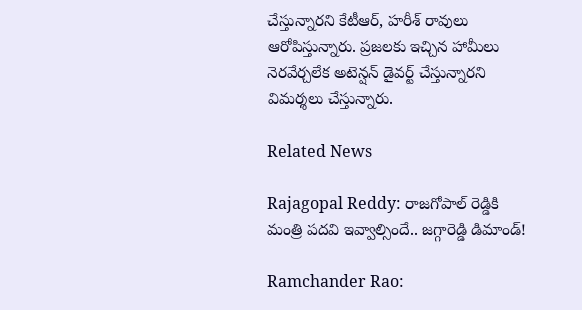చేస్తున్నారని కేటీఆర్, హరీశ్ రావులు ఆరోపిస్తున్నారు. ప్రజలకు ఇచ్చిన హామీలు నెరవేర్చలేక అటెన్షన్ డైవర్ట్ చేస్తున్నారని విమర్శలు చేస్తున్నారు.

Related News

Rajagopal Reddy: రాజగోపాల్ రెడ్డికి మంత్రి పదవి ఇవ్వాల్సిందే.. జగ్గారెడ్డి డిమాండ్!

Ramchander Rao: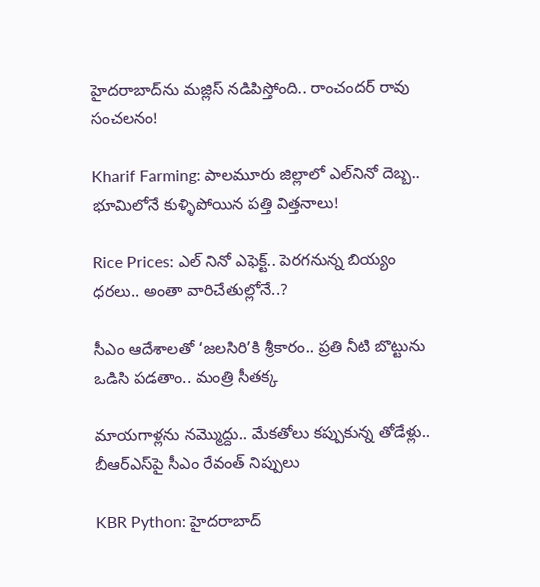హైదరాబాద్‌ను మజ్లిస్ నడిపిస్తోంది.. రాంచందర్ రావు సంచలనం!

Kharif Farming: పాలమూరు జిల్లాలో ఎల్‌నినో దెబ్బ.. భూమిలోనే కుళ్ళిపోయిన పత్తి విత్తనాలు!

Rice Prices: ఎల్ నినో ఎఫెక్ట్.. పెరగనున్న బియ్యం ధరలు.. అంతా వారిచేతుల్లోనే..?

సీఎం ఆదేశాలతో ‘జలసిరి’కి శ్రీకారం.. ప్రతి నీటి బొట్టును ఒడిసి పడతాం.. మంత్రి సీతక్క

మాయగాళ్లను నమ్మొద్దు.. మేకతోలు కప్పుకున్న తోడేళ్లు.. బీఆర్‌ఎస్‌పై సీఎం రేవంత్ నిప్పులు

KBR Python: హైదరాబాద్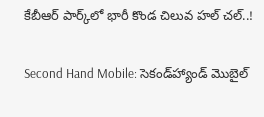కేబీఆర్ పార్క్‌లో భారీ కొండ చిలువ హల్ చల్..!

Second Hand Mobile: సెకండ్‌హ్యాండ్ మొబైల్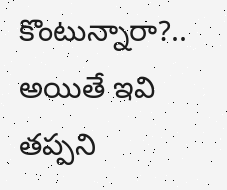కొంటున్నారా?.. అయితే ఇవి తప్పని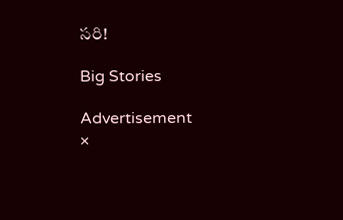సరి!

Big Stories

Advertisement
×